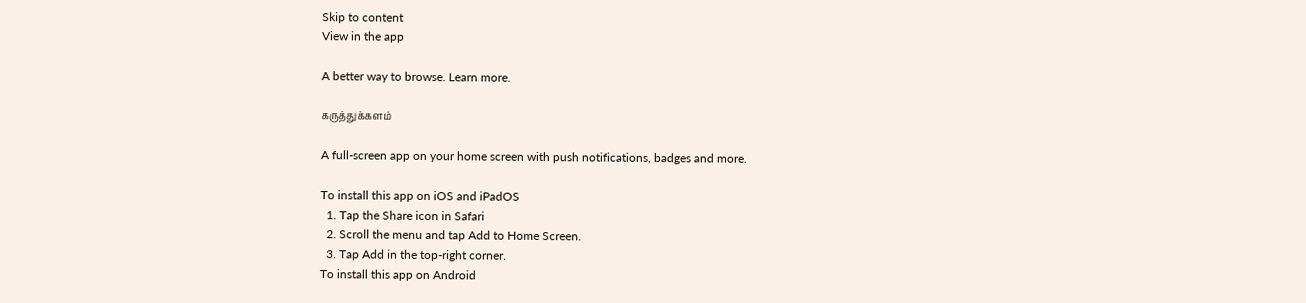Skip to content
View in the app

A better way to browse. Learn more.

கருத்துக்களம்

A full-screen app on your home screen with push notifications, badges and more.

To install this app on iOS and iPadOS
  1. Tap the Share icon in Safari
  2. Scroll the menu and tap Add to Home Screen.
  3. Tap Add in the top-right corner.
To install this app on Android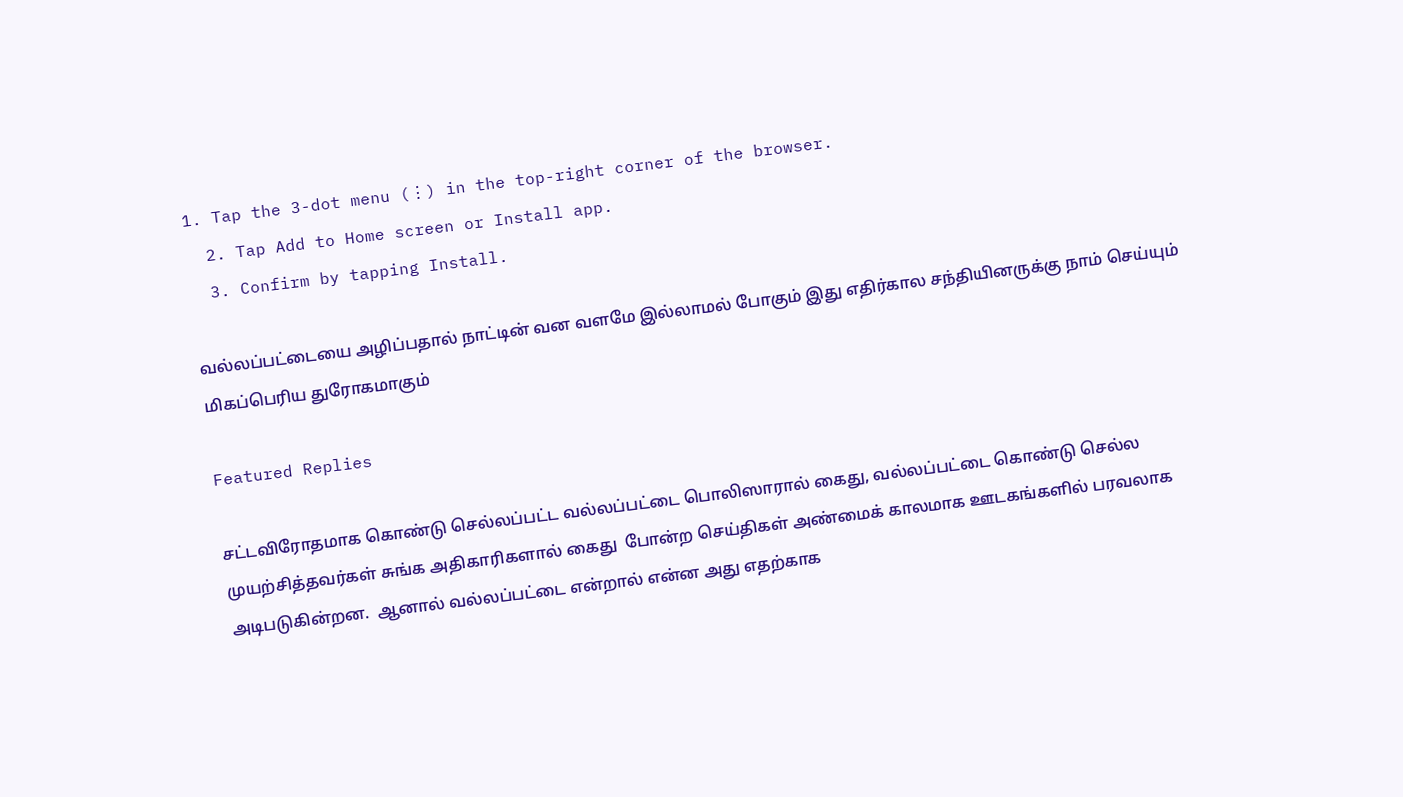1. Tap the 3-dot menu (⋮) in the top-right corner of the browser.
  2. Tap Add to Home screen or Install app.
  3. Confirm by tapping Install.

வல்லப்பட்டையை அழிப்பதால் நாட்டின் வன வளமே இல்லாமல் போகும் இது எதிர்கால சந்தியினருக்கு நாம் செய்யும் மிகப்பெரிய துரோகமாகும்

Featured Replies

சட்டவிரோதமாக கொண்டு செல்லப்பட்ட வல்லப்பட்டை பொலிஸாரால் கைது, வல்லப்பட்டை கொண்டு செல்ல முயற்சித்தவர்கள் சுங்க அதிகாரிகளால் கைது  போன்ற செய்திகள் அண்மைக் காலமாக ஊடகங்களில் பரவலாக அடிபடுகின்றன.  ஆனால் வல்லப்பட்டை என்றால் என்ன அது எதற்காக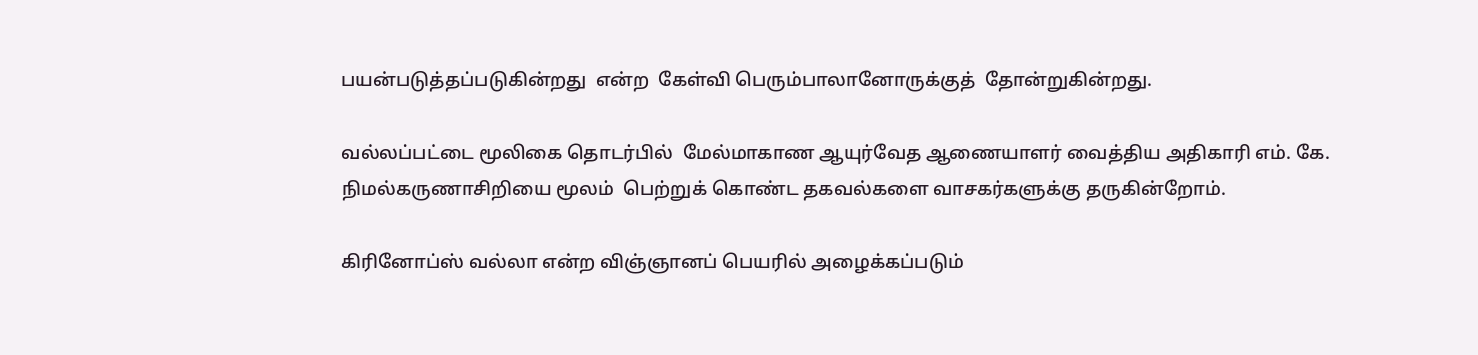பயன்படுத்தப்படுகின்றது  என்ற  கேள்வி பெரும்பாலானோருக்குத்  தோன்றுகின்றது.

வல்லப்பட்டை மூலிகை தொடர்பில்  மேல்மாகாண ஆயுர்வேத ஆணையாளர் வைத்திய அதிகாரி எம். கே. நிமல்கருணாசிறியை மூலம்  பெற்றுக் கொண்ட தகவல்களை வாசகர்களுக்கு தருகின்றோம்.

கிரினோப்ஸ் வல்லா என்ற விஞ்ஞானப் பெயரில் அழைக்கப்படும்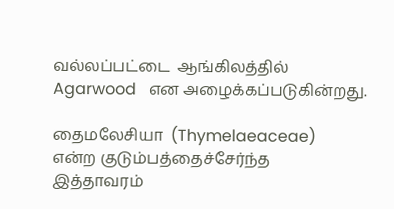வல்லப்பட்டை  ஆங்கிலத்தில் Agarwood   என அழைக்கப்படுகின்றது.

தைமலேசியா  (Thymelaeaceae)  என்ற குடும்பத்தைச்சேர்ந்த  இத்தாவரம்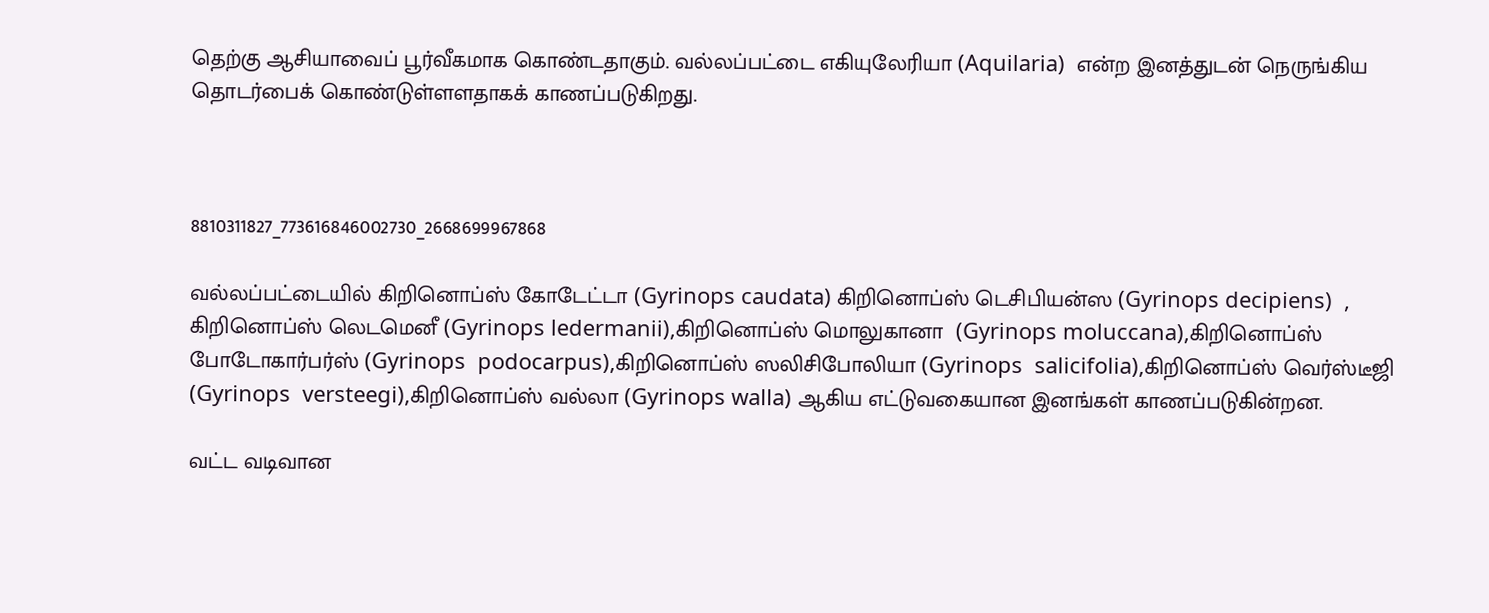தெற்கு ஆசியாவைப் பூர்வீகமாக கொண்டதாகும். வல்லப்பட்டை எகியுலேரியா (Aquilaria)  என்ற இனத்துடன் நெருங்கிய தொடர்பைக் கொண்டுள்ளளதாகக் காணப்படுகிறது.



8810311827_773616846002730_2668699967868

வல்லப்பட்டையில் கிறினொப்ஸ் கோடேட்டா (Gyrinops caudata) கிறினொப்ஸ் டெசிபியன்ஸ (Gyrinops decipiens)  , கிறினொப்ஸ் லெடமெனீ (Gyrinops ledermanii),கிறினொப்ஸ் மொலுகானா  (Gyrinops moluccana),கிறினொப்ஸ் போடோகார்பர்ஸ் (Gyrinops  podocarpus),கிறினொப்ஸ் ஸலிசிபோலியா (Gyrinops  salicifolia),கிறினொப்ஸ் வெர்ஸ்டீஜி (Gyrinops  versteegi),கிறினொப்ஸ் வல்லா (Gyrinops walla) ஆகிய எட்டுவகையான இனங்கள் காணப்படுகின்றன.

வட்ட வடிவான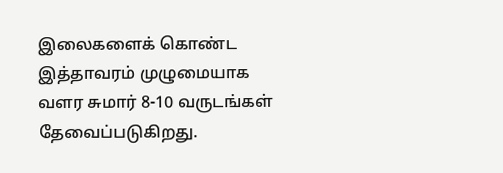இலைகளைக் கொண்ட இத்தாவரம் முழுமையாக வளர சுமார் 8-10 வருடங்கள் தேவைப்படுகிறது.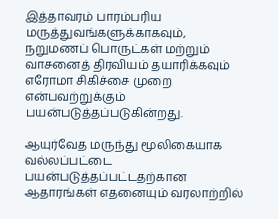இத்தாவரம் பாரம்பரிய மருத்துவங்களுக்காகவும், நறுமணப் பொருட்கள் மற்றும் வாசனைத் திரவியம் தயாரிக்கவும் எரோமா சிகிச்சை முறை என்பவற்றுக்கும் பயன்படுத்தப்படுகின்றது.

ஆயுர்வேத மருந்து மூலிகையாக வல்லப்பட்டை பயன்படுத்தப்பட்டதற்கான ஆதாரங்கள் எதனையும் வரலாற்றில்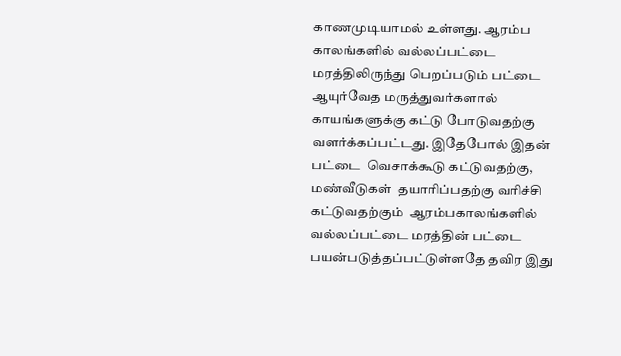காணமுடியாமல் உள்ளது. ஆரம்ப காலங்களில் வல்லப்பட்டை மரத்திலிருந்து பெறப்படும் பட்டை ஆயுர்வேத மருத்துவர்களால் காயங்களுக்கு கட்டு போடுவதற்கு வளர்க்கப்பட்டது. இதேபோல் இதன் பட்டை  வெசாக்கூடு கட்டுவதற்கு, மண்வீடுகள்  தயாரிப்பதற்கு வரிச்சி கட்டுவதற்கும்  ஆரம்பகாலங்களில் வல்லப்பட்டை மரத்தின் பட்டை பயன்படுத்தப்பட்டுள்ளதே தவிர இது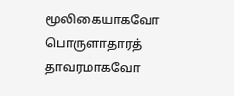மூலிகையாகவோ பொருளாதாரத் தாவரமாகவோ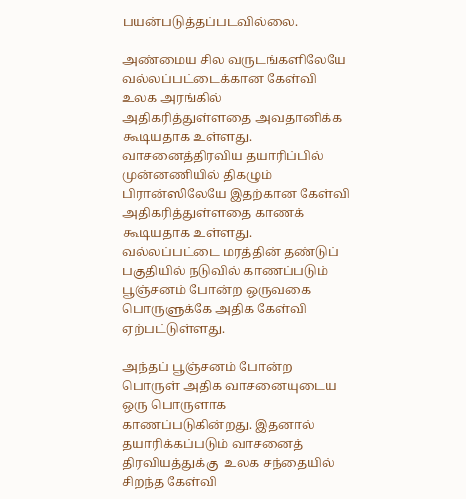பயன்படுத்தப்படவில்லை.

அண்மைய சில வருடங்களிலேயே  வல்லப்பட்டைக்கான கேள்வி உலக அரங்கில் அதிகரித்துள்ளதை அவதானிக்க கூடியதாக உள்ளது. வாசனைத்திரவிய தயாரிப்பில் முன்னணியில் திகழும் பிரான்ஸிலேயே இதற்கான கேள்வி அதிகரித்துள்ளதை காணக் கூடியதாக உள்ளது. வல்லப்பட்டை மரத்தின் தண்டுப் பகுதியில் நடுவில் காணப்படும் பூஞ்சனம் போன்ற ஒருவகை பொருளுக்கே அதிக கேள்வி ஏற்பட்டுள்ளது.

அந்தப் பூஞ்சனம் போன்ற பொருள் அதிக வாசனையுடைய ஒரு பொருளாக காணப்படுகின்றது. இதனால் தயாரிக்கப்படும் வாசனைத் திரவியத்துக்கு  உலக சந்தையில் சிறந்த கேள்வி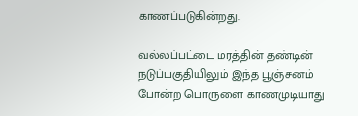காணப்படுகின்றது.

வல்லப்பட்டை மரத்தின் தண்டின் நடுப்பகுதியிலும் இந்த பூஞ்சனம் போன்ற பொருளை காணமுடியாது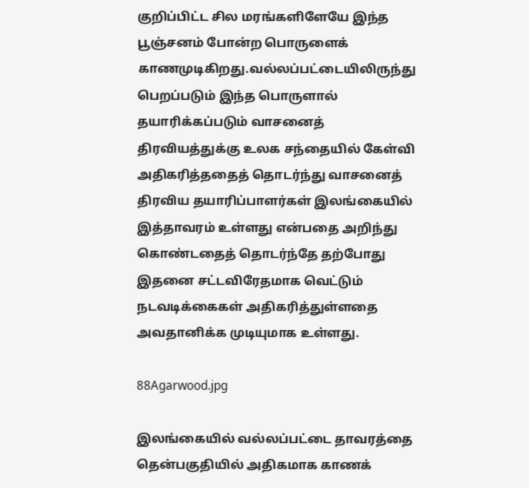குறிப்பிட்ட சில மரங்களிளேயே இந்த பூஞ்சனம் போன்ற பொருளைக் காணமுடிகிறது.வல்லப்பட்டையிலிருந்து பெறப்படும் இந்த பொருளால் தயாரிக்கப்படும் வாசனைத்  திரவியத்துக்கு உலக சந்தையில் கேள்வி அதிகரித்ததைத் தொடர்ந்து வாசனைத் திரவிய தயாரிப்பாளர்கள் இலங்கையில் இத்தாவரம் உள்ளது என்பதை அறிந்து கொண்டதைத் தொடர்ந்தே தற்போது இதனை சட்டவிரேதமாக வெட்டும் நடவடிக்கைகள் அதிகரித்துள்ளதை அவதானிக்க முடியுமாக உள்ளது.

88Agarwood.jpg

இலங்கையில் வல்லப்பட்டை தாவரத்தை தென்பகுதியில் அதிகமாக காணக்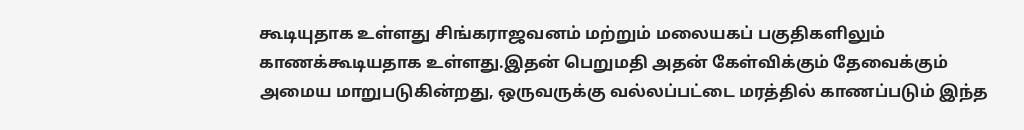கூடியுதாக உள்ளது சிங்கராஜவனம் மற்றும் மலையகப் பகுதிகளிலும்   காணக்கூடியதாக உள்ளது.இதன் பெறுமதி அதன் கேள்விக்கும் தேவைக்கும் அமைய மாறுபடுகின்றது, ஒருவருக்கு வல்லப்பட்டை மரத்தில் காணப்படும் இந்த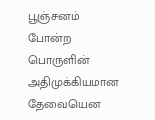பூஞ்சனம் போன்ற பொருளின் அதிமுக்கியமான தேவையென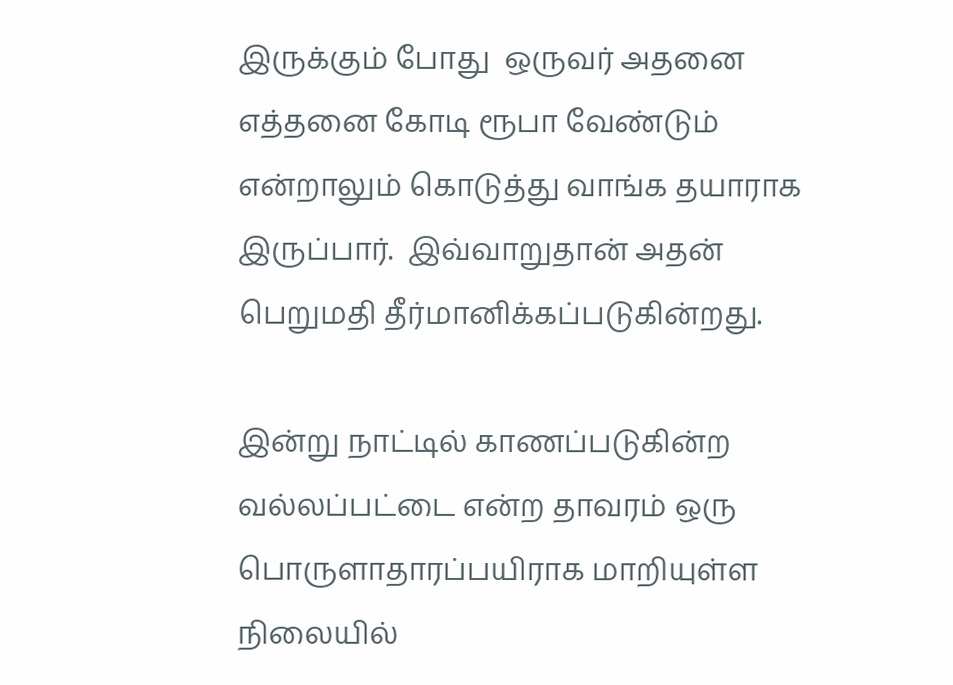இருக்கும் போது  ஒருவர் அதனை எத்தனை கோடி ரூபா வேண்டும் என்றாலும் கொடுத்து வாங்க தயாராக இருப்பார்.  இவ்வாறுதான் அதன் பெறுமதி தீர்மானிக்கப்படுகின்றது.

இன்று நாட்டில் காணப்படுகின்ற வல்லப்பட்டை என்ற தாவரம் ஒரு பொருளாதாரப்பயிராக மாறியுள்ள நிலையில்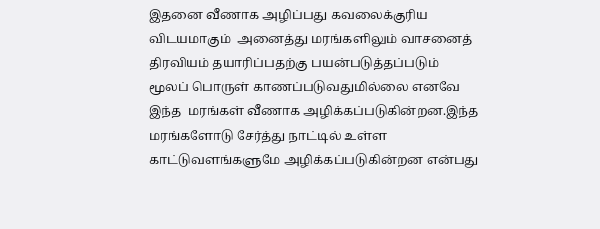இதனை வீணாக அழிப்பது கவலைக்குரிய விடயமாகும்  அனைத்து மரங்களிலும் வாசனைத் திரவியம் தயாரிப்பதற்கு பயன்படுத்தப்படும் மூலப் பொருள் காணப்படுவதுமில்லை எனவே இந்த  மரங்கள் வீணாக அழிக்கப்படுகின்றன.இந்த மரங்களோடு சேர்த்து நாட்டில் உள்ள காட்டுவளங்களுமே அழிக்கப்படுகின்றன என்பது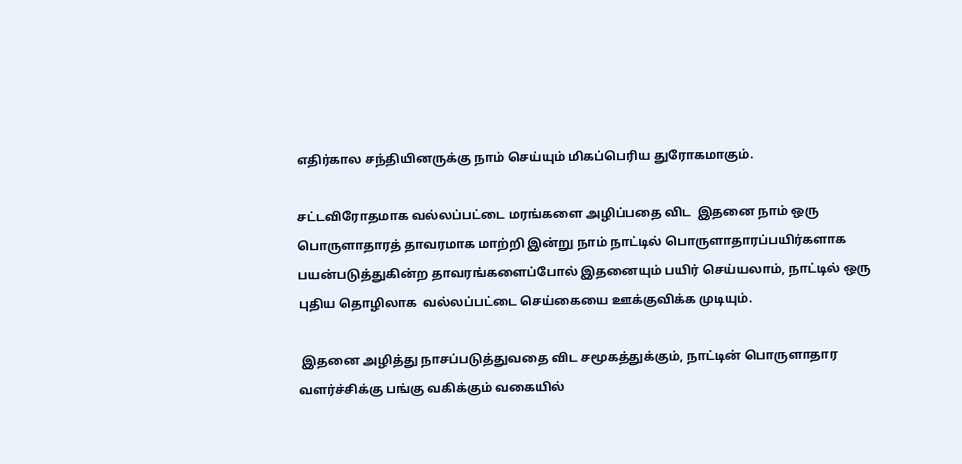எதிர்கால சந்தியினருக்கு நாம் செய்யும் மிகப்பெரிய துரோகமாகும்.

சட்டவிரோதமாக வல்லப்பட்டை மரங்களை அழிப்பதை விட  இதனை நாம் ஒரு பொருளாதாரத் தாவரமாக மாற்றி இன்று நாம் நாட்டில் பொருளாதாரப்பயிர்களாக பயன்படுத்துகின்ற தாவரங்களைப்போல் இதனையும் பயிர் செய்யலாம், நாட்டில் ஒரு புதிய தொழிலாக  வல்லப்பட்டை செய்கையை ஊக்குவிக்க முடியும்.

 இதனை அழித்து நாசப்படுத்துவதை விட சமூகத்துக்கும், நாட்டின் பொருளாதார வளர்ச்சிக்கு பங்கு வகிக்கும் வகையில்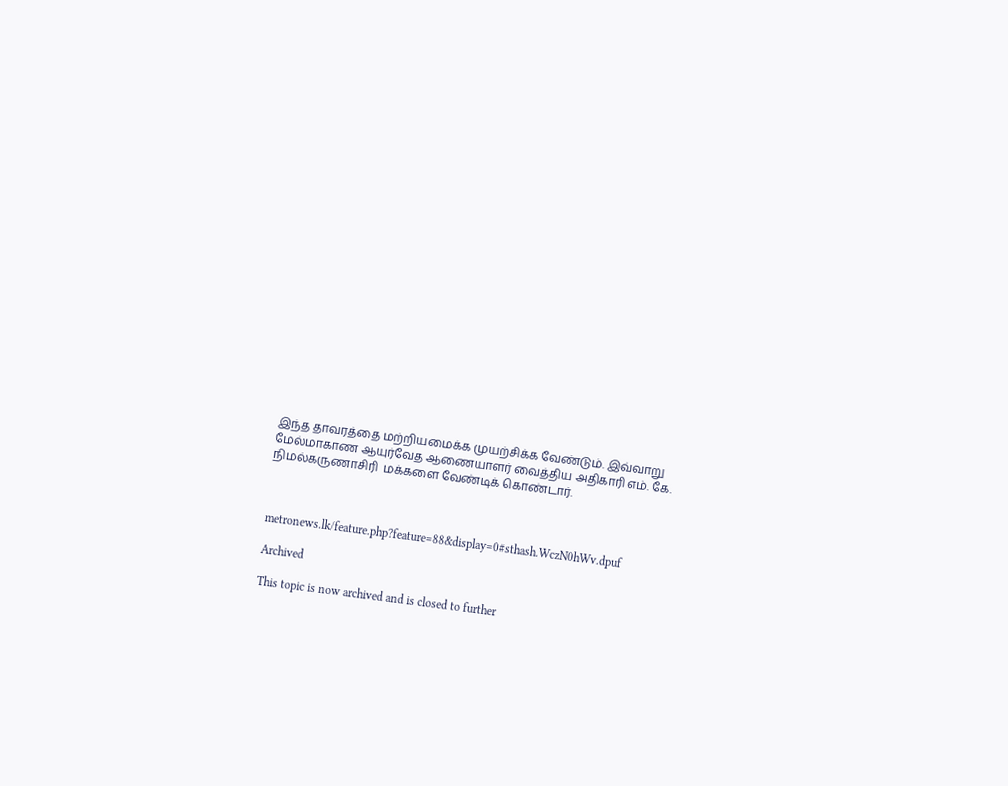இந்த தாவரத்தை மற்றியமைக்க முயற்சிக்க வேண்டும். இவ்வாறு மேல்மாகாண ஆயுர்வேத ஆணையாளர் வைத்திய அதிகாரி எம். கே. நிமல்கருணாசிரி  மக்களை வேண்டிக் கொண்டார்.



metronews.lk/feature.php?feature=88&display=0#sthash.WczN0hWv.dpuf

Archived

This topic is now archived and is closed to further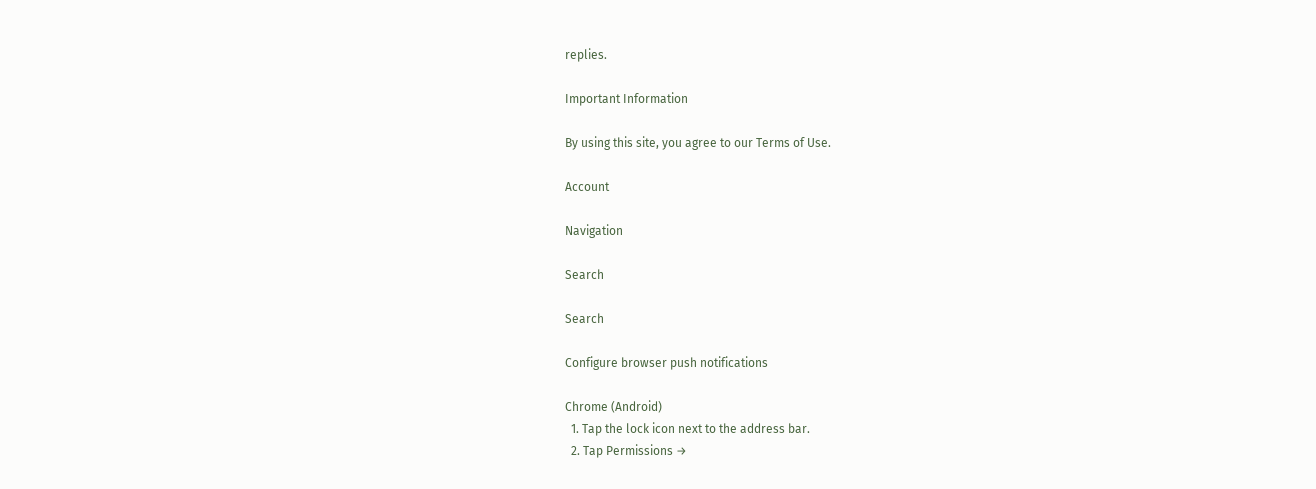replies.

Important Information

By using this site, you agree to our Terms of Use.

Account

Navigation

Search

Search

Configure browser push notifications

Chrome (Android)
  1. Tap the lock icon next to the address bar.
  2. Tap Permissions →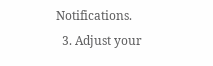Notifications.
  3. Adjust your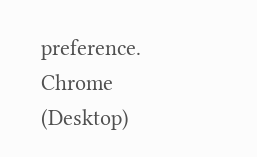preference.
Chrome (Desktop)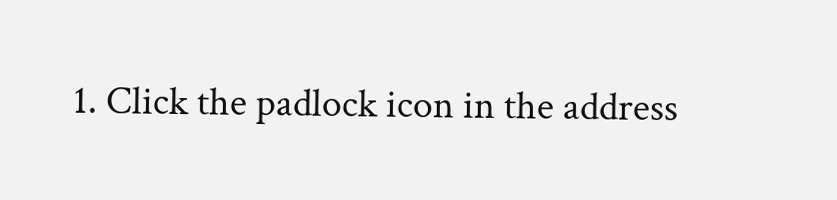1. Click the padlock icon in the address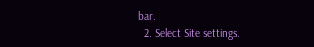bar.
  2. Select Site settings.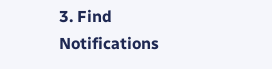3. Find Notifications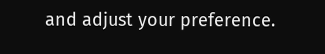and adjust your preference.